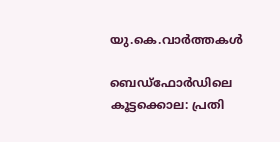യു.കെ.വാര്‍ത്തകള്‍

ബെഡ്ഫോര്‍ഡിലെ കൂട്ടക്കൊല: പ്രതി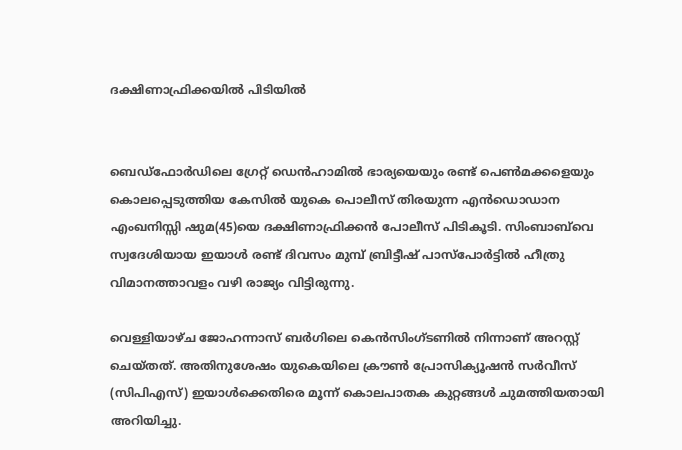ദക്ഷിണാഫ്രിക്കയില്‍ പിടിയില്‍


ബെഡ്ഫോര്‍ഡിലെ ഗ്രേറ്റ് ഡെന്‍ഹാമില്‍ ഭാര്യയെയും രണ്ട് പെണ്‍മക്കളെയും കൊലപ്പെടുത്തിയ കേസില്‍ യുകെ പൊലീസ് തിരയുന്ന എന്‍ഡൊഡാന എംഖനിസ്സി ഷുമ(45)യെ ദക്ഷിണാഫ്രിക്കന്‍ പോലീസ് പിടികൂടി. സിംബാബ്‌വെ സ്വദേശിയായ ഇയാള്‍ രണ്ട് ദിവസം മുമ്പ് ബ്രിട്ടീഷ് പാസ്‌പോര്‍ട്ടില്‍ ഹീത്രു വിമാനത്താവളം വഴി രാജ്യം വിട്ടിരുന്നു.

വെള്ളിയാഴ്ച ജോഹന്നാസ് ബര്‍ഗിലെ കെന്‍സിംഗ്ടണില്‍ നിന്നാണ് അറസ്റ്റ് ചെയ്തത്. അതിനുശേഷം യുകെയിലെ ക്രൗണ്‍ പ്രോസിക്യൂഷന്‍ സര്‍വീസ് (സിപിഎസ്) ഇയാള്‍ക്കെതിരെ മൂന്ന് കൊലപാതക കുറ്റങ്ങള്‍ ചുമത്തിയതായി അറിയിച്ചു.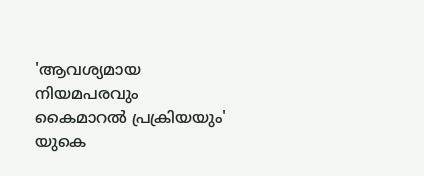'ആവശ്യമായ നിയമപരവും കൈമാറല്‍ പ്രക്രിയയും' യുകെ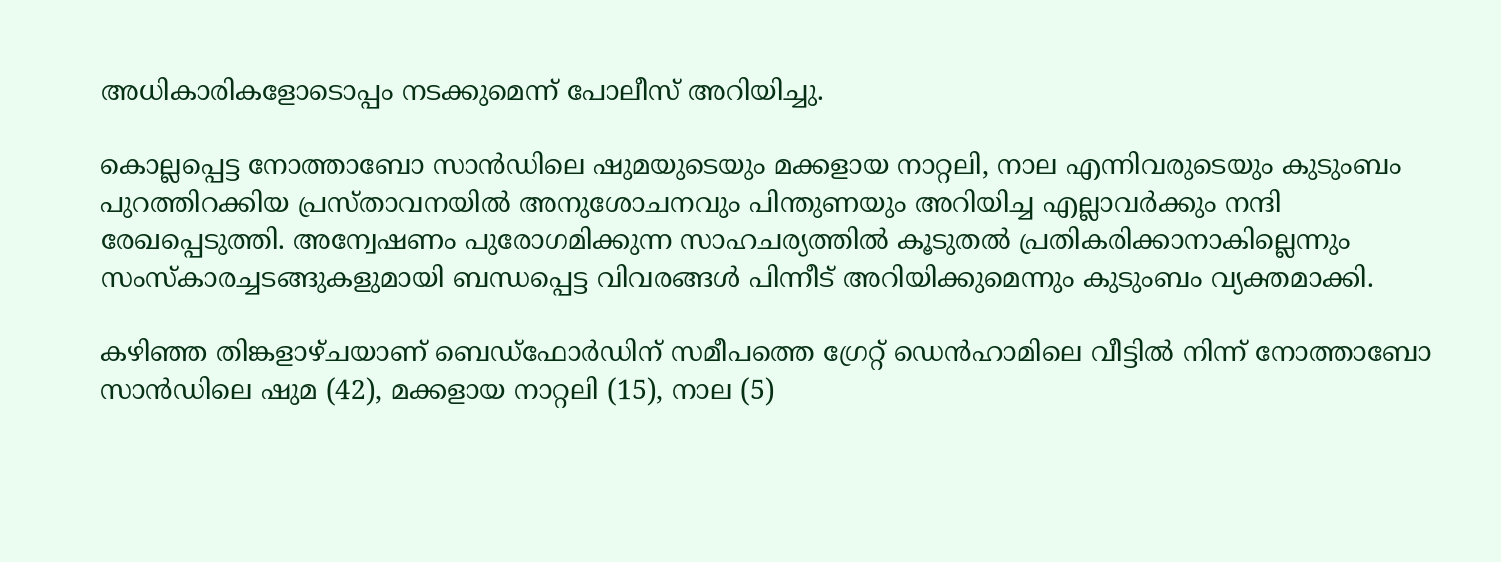അധികാരികളോടൊപ്പം നടക്കുമെന്ന് പോലീസ് അറിയിച്ചു.

കൊല്ലപ്പെട്ട നോത്താബോ സാന്‍ഡിലെ ഷുമയുടെയും മക്കളായ നാറ്റലി, നാല എന്നിവരുടെയും കുടുംബം പുറത്തിറക്കിയ പ്രസ്താവനയില്‍ അനുശോചനവും പിന്തുണയും അറിയിച്ച എല്ലാവര്‍ക്കും നന്ദി രേഖപ്പെടുത്തി. അന്വേഷണം പുരോഗമിക്കുന്ന സാഹചര്യത്തില്‍ കൂടുതല്‍ പ്രതികരിക്കാനാകില്ലെന്നും സംസ്‌കാരച്ചടങ്ങുകളുമായി ബന്ധപ്പെട്ട വിവരങ്ങള്‍ പിന്നീട് അറിയിക്കുമെന്നും കുടുംബം വ്യക്തമാക്കി.

കഴിഞ്ഞ തിങ്കളാഴ്ചയാണ് ബെഡ്ഫോര്‍ഡിന് സമീപത്തെ ഗ്രേറ്റ് ഡെന്‍ഹാമിലെ വീട്ടില്‍ നിന്ന് നോത്താബോ സാന്‍ഡിലെ ഷുമ (42), മക്കളായ നാറ്റലി (15), നാല (5)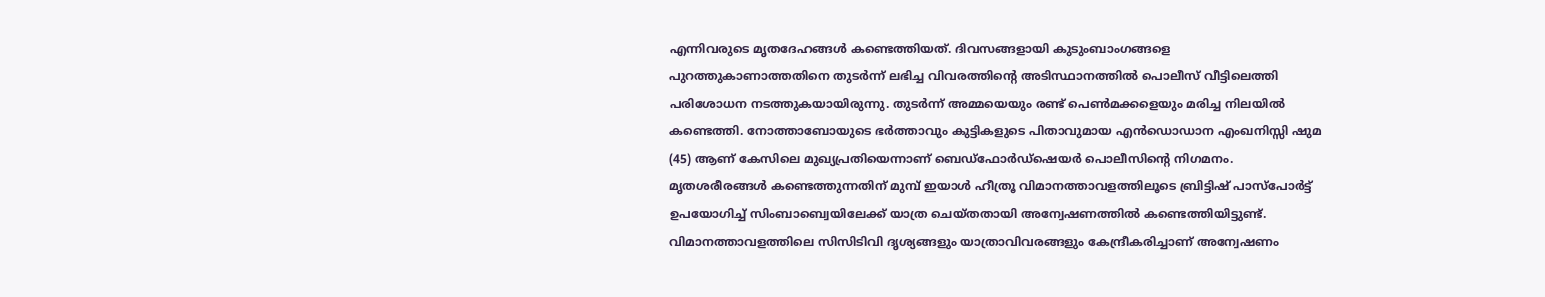എന്നിവരുടെ മൃതദേഹങ്ങള്‍ കണ്ടെത്തിയത്. ദിവസങ്ങളായി കുടുംബാംഗങ്ങളെ പുറത്തുകാണാത്തതിനെ തുടര്‍ന്ന് ലഭിച്ച വിവരത്തിന്റെ അടിസ്ഥാനത്തില്‍ പൊലീസ് വീട്ടിലെത്തി പരിശോധന നടത്തുകയായിരുന്നു. തുടര്‍ന്ന് അമ്മയെയും രണ്ട് പെണ്‍മക്കളെയും മരിച്ച നിലയില്‍ കണ്ടെത്തി. നോത്താബോയുടെ ഭര്‍ത്താവും കുട്ടികളുടെ പിതാവുമായ എന്‍ഡൊഡാന എംഖനിസ്സി ഷുമ (45) ആണ് കേസിലെ മുഖ്യപ്രതിയെന്നാണ് ബെഡ്ഫോര്‍ഡ്‌ഷെയര്‍ പൊലീസിന്റെ നിഗമനം. മൃതശരീരങ്ങള്‍ കണ്ടെത്തുന്നതിന് മുമ്പ് ഇയാള്‍ ഹീത്രൂ വിമാനത്താവളത്തിലൂടെ ബ്രിട്ടിഷ് പാസ്പോര്‍ട്ട് ഉപയോഗിച്ച് സിംബാബ്വെയിലേക്ക് യാത്ര ചെയ്തതായി അന്വേഷണത്തില്‍ കണ്ടെത്തിയിട്ടുണ്ട്. വിമാനത്താവളത്തിലെ സിസിടിവി ദൃശ്യങ്ങളും യാത്രാവിവരങ്ങളും കേന്ദ്രീകരിച്ചാണ് അന്വേഷണം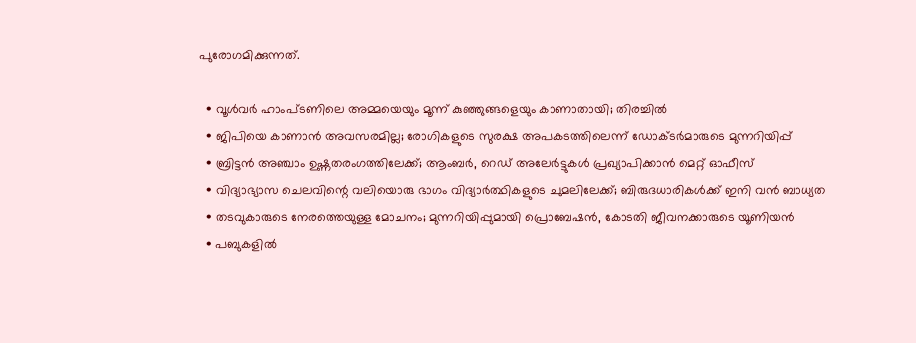പുരോഗമിക്കുന്നത്.

  • വൂള്‍വര്‍ ഹാംപ്ടണിലെ അമ്മയെയും മൂന്ന് കുഞ്ഞുങ്ങളെയും കാണാതായി; തിരച്ചില്‍
  • ജിപിയെ കാണാന്‍ അവസരമില്ല; രോഗികളുടെ സുരക്ഷ അപകടത്തിലെന്ന് ഡോക്ടര്‍മാരുടെ മുന്നറിയിപ്പ്
  • ബ്രിട്ടന്‍ അഞ്ചാം ഉഷ്ണതരംഗത്തിലേക്ക്; ആംബര്‍, റെഡ് അലേര്‍ട്ടുകള്‍ പ്രഖ്യാപിക്കാന്‍ മെറ്റ് ഓഫീസ്
  • വിദ്യാഭ്യാസ ചെലവിന്റെ വലിയൊരു ഭാഗം വിദ്യാര്‍ത്ഥികളുടെ ചുമലിലേക്ക്; ബിരുദധാരികള്‍ക്ക് ഇനി വന്‍ ബാധ്യത
  • തടവുകാരുടെ നേരത്തെയുള്ള മോചനം; മുന്നറിയിപ്പുമായി പ്രൊബേഷന്‍, കോടതി ജീവനക്കാരുടെ യൂണിയന്‍
  • പബുകളില്‍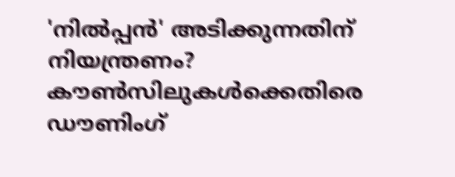'നില്‍പ്പന്‍' അടിക്കുന്നതിന് നിയന്ത്രണം? കൗണ്‍സിലുകള്‍ക്കെതിരെ ഡൗണിംഗ്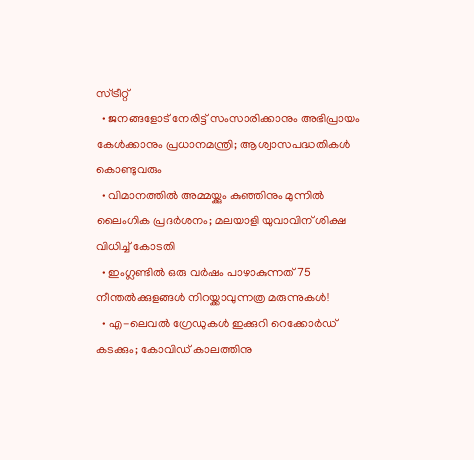സ്ട്രീറ്റ്
  • ജനങ്ങളോട് നേരിട്ട് സംസാരിക്കാനും അഭിപ്രായം കേള്‍ക്കാനും പ്രധാനമന്ത്രി; ആശ്വാസപദ്ധതികള്‍ കൊണ്ടുവരും
  • വിമാനത്തില്‍ അമ്മയ്ക്കും കുഞ്ഞിനും മുന്നില്‍ ലൈംഗിക പ്രദര്‍ശനം; മലയാളി യുവാവിന് ശിക്ഷ വിധിച്ച് കോടതി
  • ഇംഗ്ലണ്ടില്‍ ഒരു വര്‍ഷം പാഴാകുന്നത് 75 നീന്തല്‍ക്കുളങ്ങള്‍ നിറയ്ക്കാവുന്നത്ര മരുന്നുകള്‍!
  • എ-ലെവല്‍ ഗ്രേഡുകള്‍ ഇക്കുറി റെക്കോര്‍ഡ് കടക്കും; കോവിഡ് കാലത്തിനു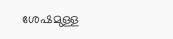ശേഷമുള്ള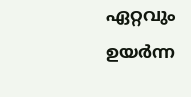ഏറ്റവും ഉയര്‍ന്ന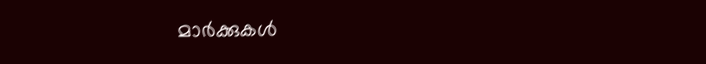മാര്‍ക്കുകള്‍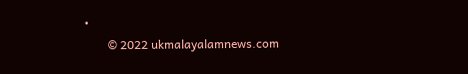•
        © 2022 ukmalayalamnews.com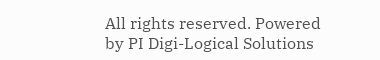All rights reserved. Powered by PI Digi-Logical Solutions